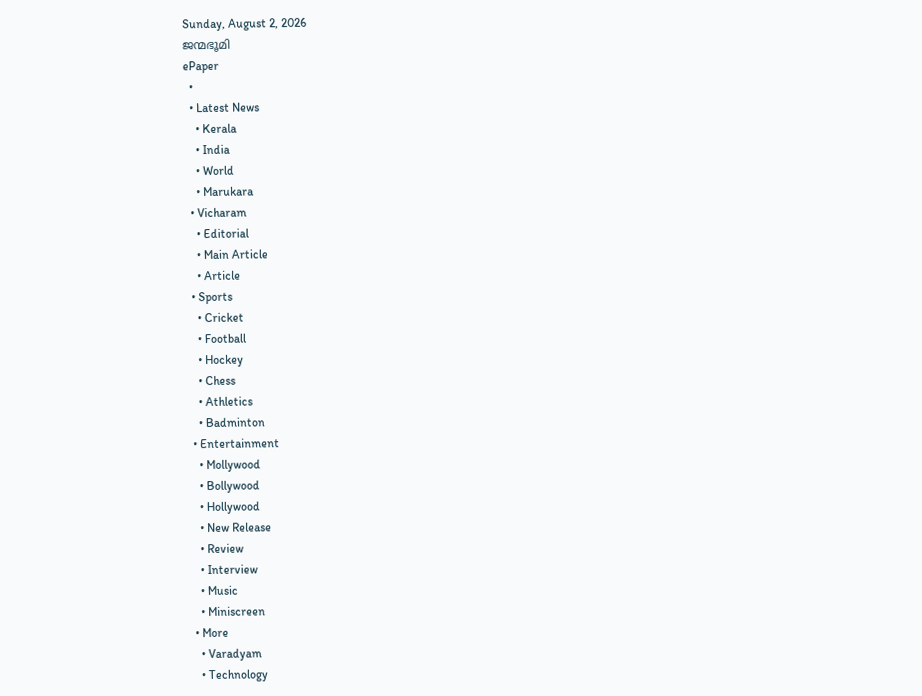Sunday, August 2, 2026
ജന്മഭൂമി
ePaper
  •
  • Latest News
    • Kerala
    • India
    • World
    • Marukara
  • Vicharam
    • Editorial
    • Main Article
    • Article
  • Sports
    • Cricket
    • Football
    • Hockey
    • Chess
    • Athletics
    • Badminton
  • Entertainment
    • Mollywood
    • Bollywood
    • Hollywood
    • New Release
    • Review
    • Interview
    • Music
    • Miniscreen
  • More
    • Varadyam
    • Technology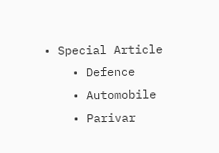• Special Article
    • Defence
    • Automobile
    • Parivar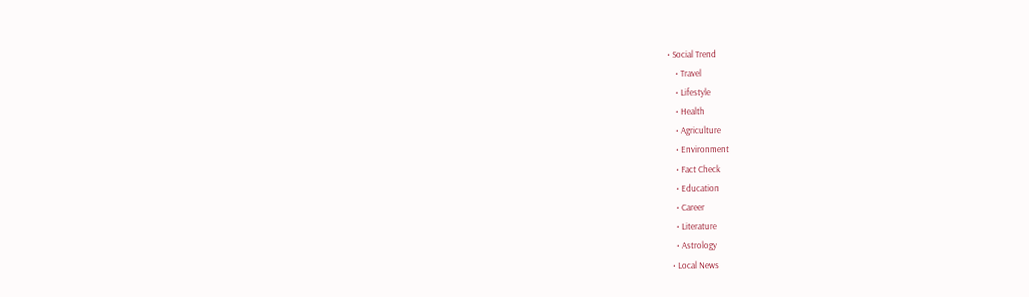• Social Trend
    • Travel
    • Lifestyle
    • Health
    • Agriculture
    • Environment
    • Fact Check
    • Education
    • Career
    • Literature
    • Astrology
  • Local News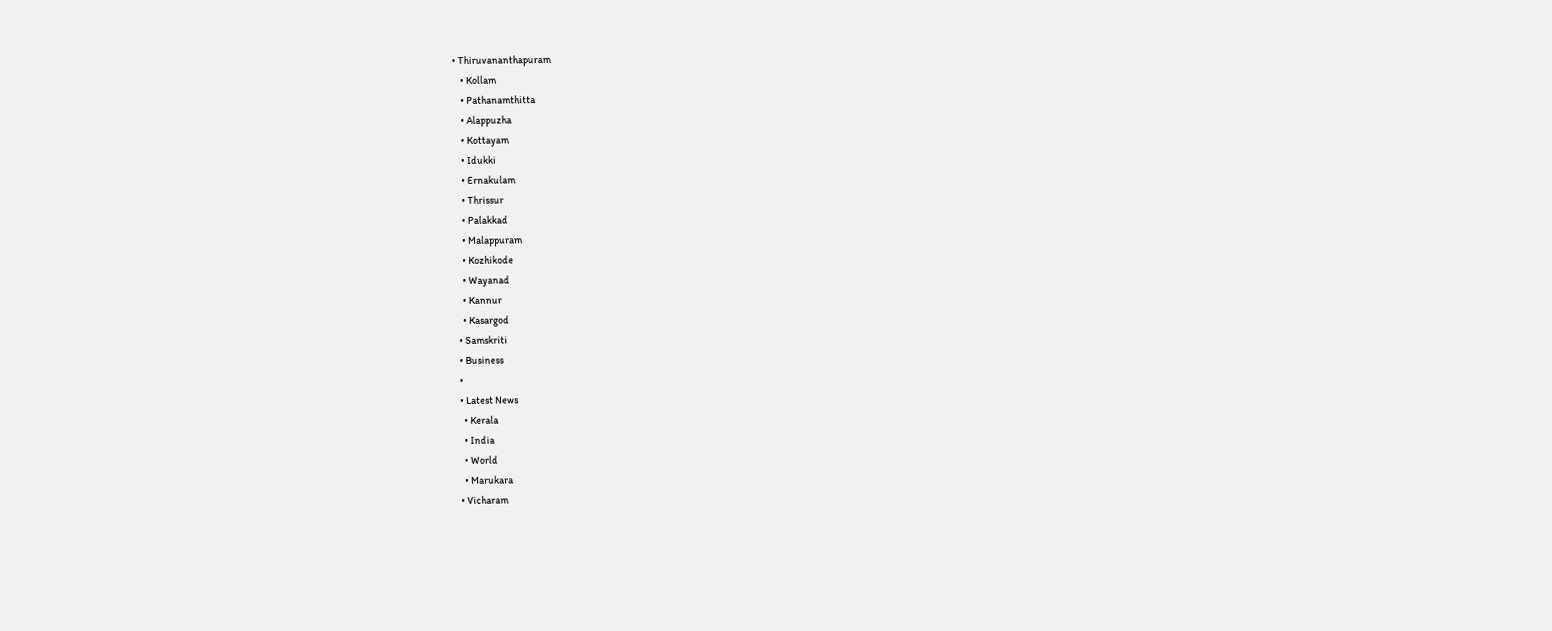• Thiruvananthapuram
    • Kollam
    • Pathanamthitta
    • Alappuzha
    • Kottayam
    • Idukki
    • Ernakulam
    • Thrissur
    • Palakkad
    • Malappuram
    • Kozhikode
    • Wayanad
    • Kannur
    • Kasargod
  • Samskriti
  • Business
  •
  • Latest News
    • Kerala
    • India
    • World
    • Marukara
  • Vicharam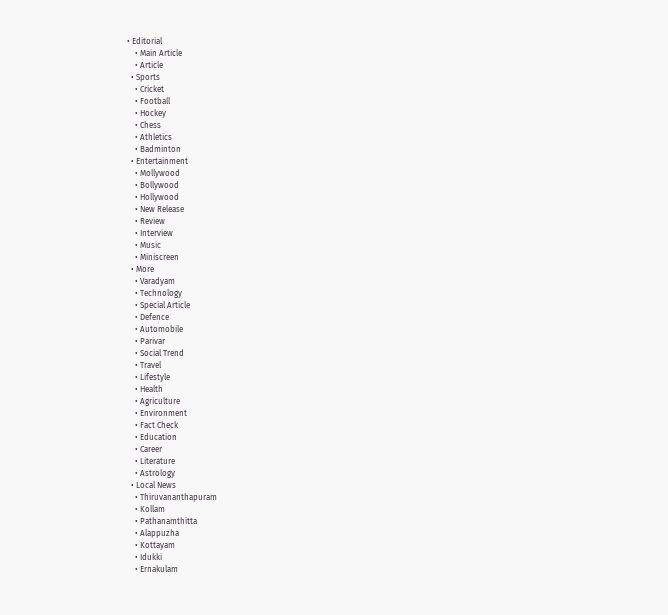• Editorial
    • Main Article
    • Article
  • Sports
    • Cricket
    • Football
    • Hockey
    • Chess
    • Athletics
    • Badminton
  • Entertainment
    • Mollywood
    • Bollywood
    • Hollywood
    • New Release
    • Review
    • Interview
    • Music
    • Miniscreen
  • More
    • Varadyam
    • Technology
    • Special Article
    • Defence
    • Automobile
    • Parivar
    • Social Trend
    • Travel
    • Lifestyle
    • Health
    • Agriculture
    • Environment
    • Fact Check
    • Education
    • Career
    • Literature
    • Astrology
  • Local News
    • Thiruvananthapuram
    • Kollam
    • Pathanamthitta
    • Alappuzha
    • Kottayam
    • Idukki
    • Ernakulam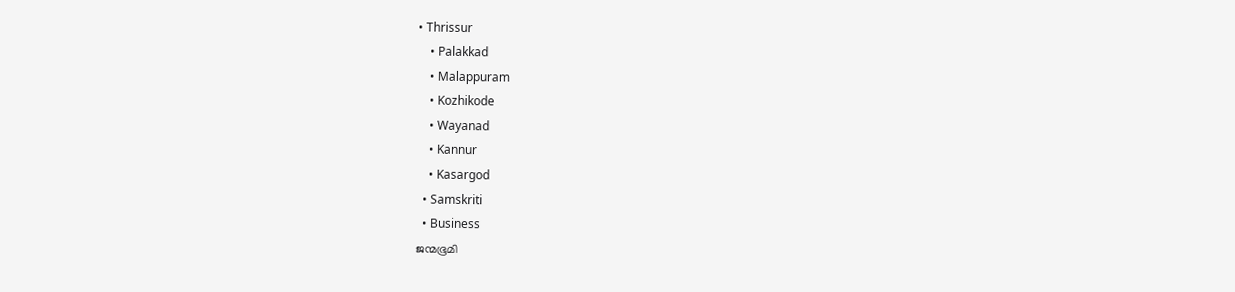• Thrissur
    • Palakkad
    • Malappuram
    • Kozhikode
    • Wayanad
    • Kannur
    • Kasargod
  • Samskriti
  • Business
ജന്മഭൂമി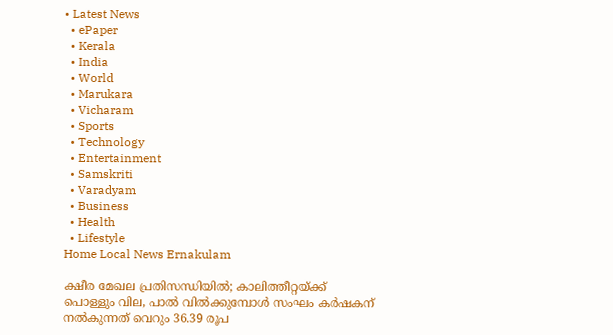• Latest News
  • ePaper
  • Kerala
  • India
  • World
  • Marukara
  • Vicharam
  • Sports
  • Technology
  • Entertainment
  • Samskriti
  • Varadyam
  • Business
  • Health
  • Lifestyle
Home Local News Ernakulam

ക്ഷീര മേഖല പ്രതിസന്ധിയില്‍; കാലിത്തീറ്റയ്‌ക്ക് പൊള്ളും വില, പാല്‍ വില്‍ക്കുമ്പോള്‍ സംഘം കര്‍ഷകന് നൽകുന്നത് വെറും 36.39 രൂപ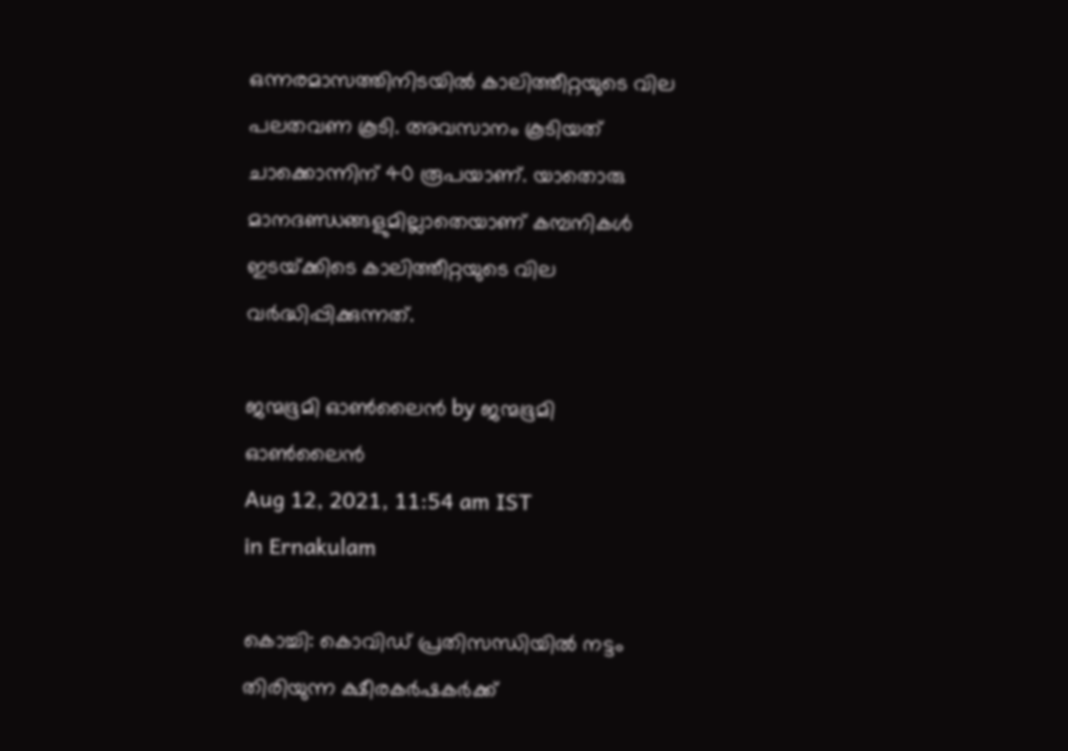ഒന്നരമാസത്തിനിടയില്‍ കാലിത്തീറ്റയുടെ വില പലതവണ കൂടി. അവസാനം കൂടിയത് ചാക്കൊന്നിന് 40 രൂപയാണ്. യാതൊരു മാനദണ്ഡങ്ങളുമില്ലാതെയാണ് കമ്പനികള്‍ ഇടയ്‌ക്കിടെ കാലിത്തീറ്റയുടെ വില വര്‍ദ്ധിപ്പിക്കുന്നത്.

ജന്മഭൂമി ഓണ്‍ലൈന്‍ by ജന്മഭൂമി ഓണ്‍ലൈന്‍
Aug 12, 2021, 11:54 am IST
in Ernakulam

കൊച്ചി: കൊവിഡ് പ്രതിസന്ധിയില്‍ നട്ടം തിരിയുന്ന ക്ഷീരകര്‍ഷകര്‍ക്ക്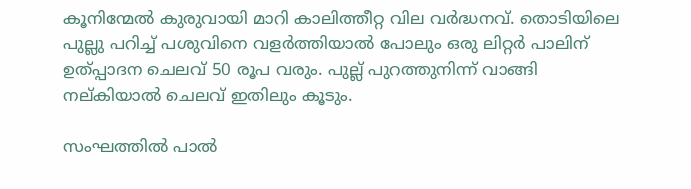കൂനിന്മേല്‍ കുരുവായി മാറി കാലിത്തീറ്റ വില വര്‍ദ്ധനവ്. തൊടിയിലെ പുല്ലു പറിച്ച് പശുവിനെ വളര്‍ത്തിയാല്‍ പോലും ഒരു ലിറ്റര്‍ പാലിന് ഉത്പ്പാദന ചെലവ് 50 രൂപ വരും. പുല്ല് പുറത്തുനിന്ന് വാങ്ങി നല്കിയാല്‍ ചെലവ് ഇതിലും കൂടും.

സംഘത്തില്‍ പാല്‍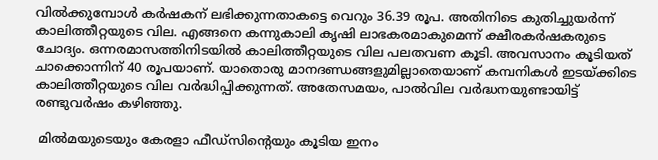വില്‍ക്കുമ്പോള്‍ കര്‍ഷകന് ലഭിക്കുന്നതാകട്ടെ വെറും 36.39 രൂപ. അതിനിടെ കുതിച്ചുയര്‍ന്ന് കാലിത്തീറ്റയുടെ വില. എങ്ങനെ കന്നുകാലി കൃഷി ലാഭകരമാകുമെന്ന് ക്ഷീരകര്‍ഷകരുടെ ചോദ്യം. ഒന്നരമാസത്തിനിടയില്‍ കാലിത്തീറ്റയുടെ വില പലതവണ കൂടി. അവസാനം കൂടിയത് ചാക്കൊന്നിന് 40 രൂപയാണ്. യാതൊരു മാനദണ്ഡങ്ങളുമില്ലാതെയാണ് കമ്പനികള്‍ ഇടയ്‌ക്കിടെ കാലിത്തീറ്റയുടെ വില വര്‍ദ്ധിപ്പിക്കുന്നത്. അതേസമയം, പാല്‍വില വര്‍ദ്ധനയുണ്ടായിട്ട് രണ്ടുവര്‍ഷം കഴിഞ്ഞു.

 മില്‍മയുടെയും കേരളാ ഫീഡ്‌സിന്റെയും കൂടിയ ഇനം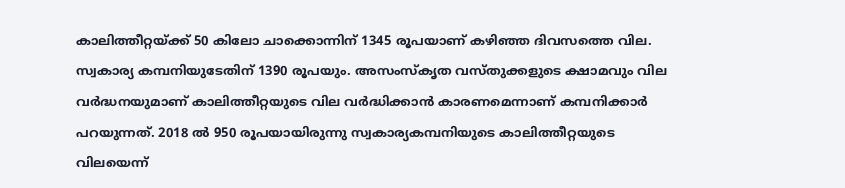കാലിത്തീറ്റയ്‌ക്ക് 50 കിലോ ചാക്കൊന്നിന് 1345 രൂപയാണ് കഴിഞ്ഞ ദിവസത്തെ വില. സ്വകാര്യ കമ്പനിയുടേതിന് 1390 രൂപയും. അസംസ്‌കൃത വസ്തുക്കളുടെ ക്ഷാമവും വില വര്‍ദ്ധനയുമാണ് കാലിത്തീറ്റയുടെ വില വര്‍ദ്ധിക്കാന്‍ കാരണമെന്നാണ് കമ്പനിക്കാര്‍ പറയുന്നത്. 2018 ല്‍ 950 രൂപയായിരുന്നു സ്വകാര്യകമ്പനിയുടെ കാലിത്തീറ്റയുടെ വിലയെന്ന്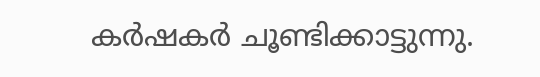കര്‍ഷകര്‍ ചൂണ്ടിക്കാട്ടുന്നു.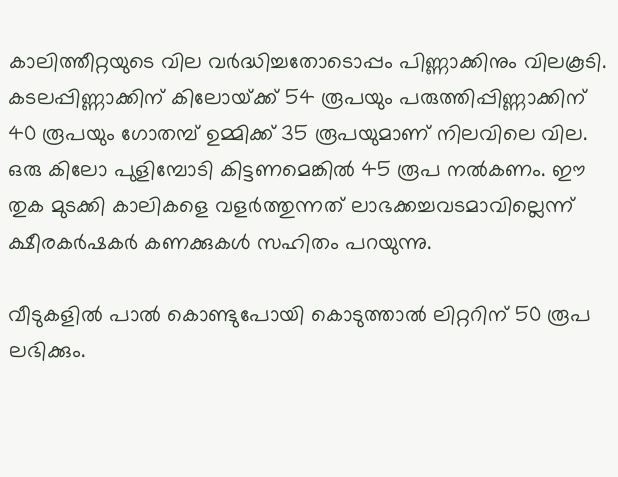കാലിത്തീറ്റയുടെ വില വര്‍ദ്ധിച്ചതോടൊപ്പം പിണ്ണാക്കിനും വിലകൂടി. കടലപ്പിണ്ണാക്കിന് കിലോയ്‌ക്ക് 54 രൂപയും പരുത്തിപ്പിണ്ണാക്കിന് 40 രൂപയും ഗോതമ്പ് ഉമ്മിക്ക് 35 രൂപയുമാണ് നിലവിലെ വില. ഒരു കിലോ പുളിമ്പോടി കിട്ടണമെങ്കില്‍ 45 രൂപ നല്‍കണം. ഈ തുക മുടക്കി കാലികളെ വളര്‍ത്തുന്നത് ലാഭക്കച്ചവടമാവില്ലെന്ന് ക്ഷീരകര്‍ഷകര്‍ കണക്കുകള്‍ സഹിതം പറയുന്നു.

വീടുകളില്‍ പാല്‍ കൊണ്ടുപോയി കൊടുത്താല്‍ ലിറ്ററിന് 50 രൂപ ലഭിക്കും.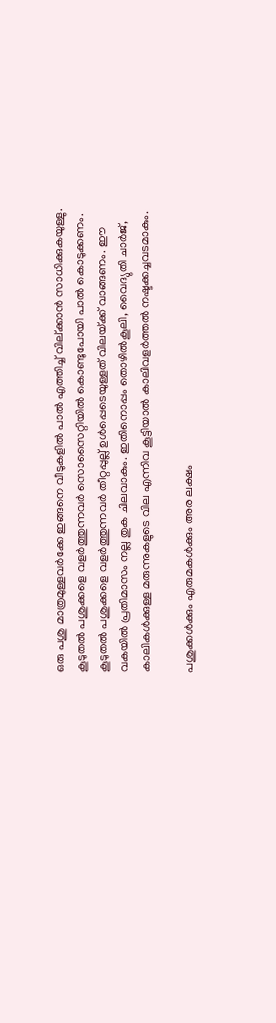ഒരു പശു മാത്രമുള്ളവര്‍ക്കേ ഇങ്ങനെ വീടുകളില്‍ പാല്‍ എത്തിച്ച് വില്ക്കാന്‍ സാധിക്കുകയുള്ളു. കൂടുതല്‍ പശുക്കളെ വളര്‍ത്തുന്നവര്‍ സൊസൈറ്റിയില്‍ കൊണ്ടുപോയി പാല്‍ കൊടുക്കണം. കൂടുതല്‍ പശുക്കളെ വളര്‍ത്തുന്നവര്‍ തീറ്റപ്പുല്ല് ഉള്‍പ്പെടെയുള്ളത് വിലയ്‌ക്ക് വാങ്ങണം. ഈ വകയില്‍ പ്രതിമാസം നല്ല തുക ചിലവാകും. ഇതിനൊപ്പം തൊഴില്‍കൂലി, വൈദ്യുതി ചാര്‍ജ്, കാലികള്‍ക്കുള്ള മരുന്നുകളുടെ വില എന്നിവ കൂട്ടിയാല്‍ കാലിവളര്‍ത്തല്‍ നഷ്ടക്കച്ചവടമാകും.

പശുക്കള്‍ക്കും എരുമകള്‍ക്കും അര ലക്ഷം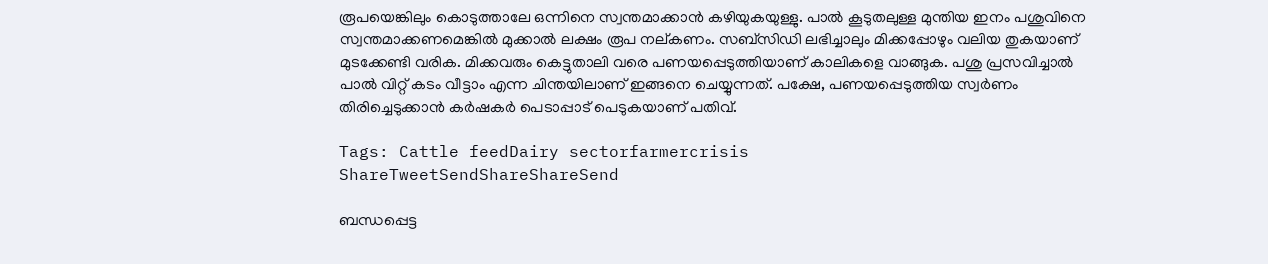രൂപയെങ്കിലും കൊടുത്താലേ ഒന്നിനെ സ്വന്തമാക്കാന്‍ കഴിയുകയുള്ളു. പാല്‍ കൂടുതലുള്ള മുന്തിയ ഇനം പശുവിനെ സ്വന്തമാക്കണമെങ്കില്‍ മുക്കാല്‍ ലക്ഷം രൂപ നല്കണം. സബ്‌സിഡി ലഭിച്ചാലും മിക്കപ്പോഴും വലിയ തുകയാണ് മുടക്കേണ്ടി വരിക. മിക്കവരും കെട്ടുതാലി വരെ പണയപ്പെടുത്തിയാണ് കാലികളെ വാങ്ങുക. പശു പ്രസവിച്ചാല്‍ പാല്‍ വിറ്റ് കടം വീട്ടാം എന്ന ചിന്തയിലാണ് ഇങ്ങനെ ചെയ്യുന്നത്. പക്ഷേ, പണയപ്പെടുത്തിയ സ്വര്‍ണം തിരിച്ചെടുക്കാന്‍ കര്‍ഷകര്‍ പെടാപ്പാട് പെടുകയാണ് പതിവ്.

Tags: Cattle feedDairy sectorfarmercrisis
ShareTweetSendShareShareSend

ബന്ധപ്പെട്ട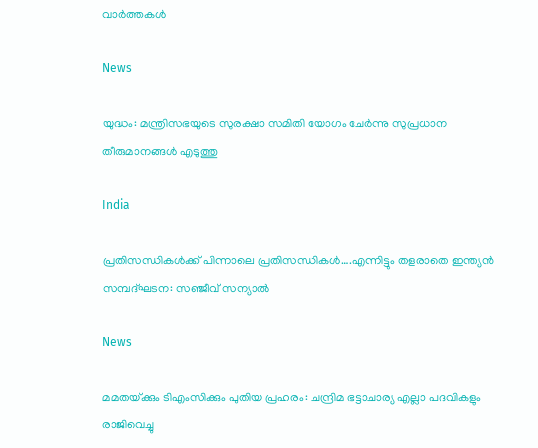വാര്‍ത്തകള്‍

News

യുദ്ധം: മന്ത്രിസഭയുടെ സുരക്ഷാ സമിതി യോഗം ചേർന്നു സുപ്രധാന തീരുമാനങ്ങൾ എടുത്തു

India

പ്രതിസന്ധികള്‍ക്ക് പിന്നാലെ പ്രതിസന്ധികള്‍….എന്നിട്ടും തളരാതെ ഇന്ത്യന്‍ സമ്പദ്ഘടന: സഞ്ജീവ് സന്യാല്‍

News

മമതയ്‌ക്കും ടിഎംസിക്കും പുതിയ പ്രഹരം: ചന്ദ്രിമ ഭട്ടാചാര്യ എല്ലാ പദവികളും രാജിവെച്ചു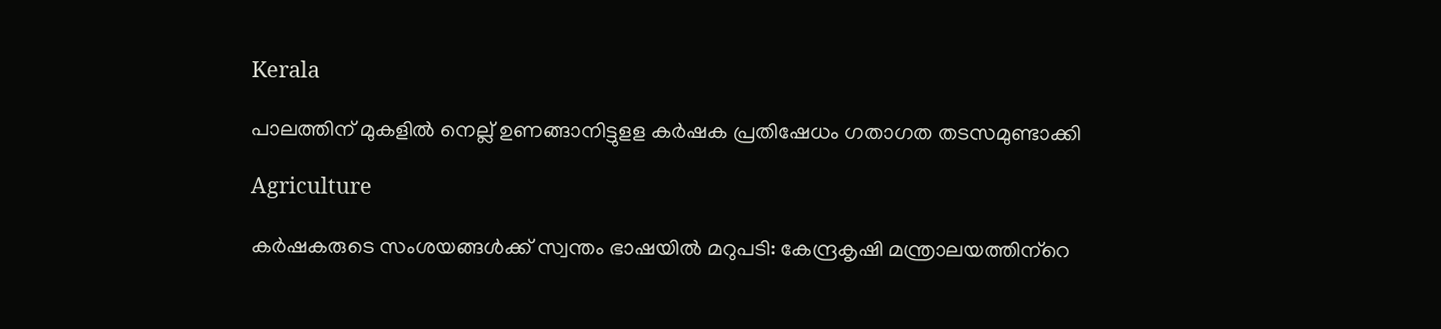Kerala

പാലത്തിന് മുകളില്‍ നെല്ല് ഉണങ്ങാനിട്ടുളള കര്‍ഷക പ്രതിഷേധം ഗതാഗത തടസമുണ്ടാക്കി

Agriculture

കര്‍ഷകരുടെ സംശയങ്ങള്‍ക്ക് സ്വന്തം ഭാഷയില്‍ മറുപടി: കേന്ദ്രകൃഷി മന്ത്രാലയത്തിന്‌റെ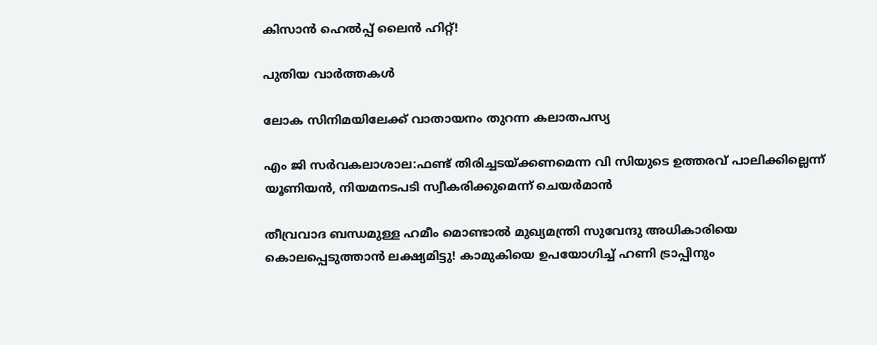കിസാന്‍ ഹെല്‍പ്പ് ലൈന്‍ ഹിറ്റ്!

പുതിയ വാര്‍ത്തകള്‍

ലോക സിനിമയിലേക്ക് വാതായനം തുറന്ന കലാതപസ്യ

എം ജി സര്‍വകലാശാല:ഫണ്ട് തിരിച്ചടയ്‌ക്കണമെന്ന വി സിയുടെ ഉത്തരവ് പാലിക്കില്ലെന്ന് യൂണിയന്‍, നിയമനടപടി സ്വീകരിക്കുമെന്ന് ചെയര്‍മാന്‍

തീവ്രവാദ ബന്ധമുള്ള ഹമീം മൊണ്ടാൽ മുഖ്യമന്ത്രി സുവേന്ദു അധികാരിയെ കൊലപ്പെടുത്താൻ ലക്ഷ്യമിട്ടു! കാമുകിയെ ഉപയോഗിച്ച് ഹണി ട്രാപ്പിനും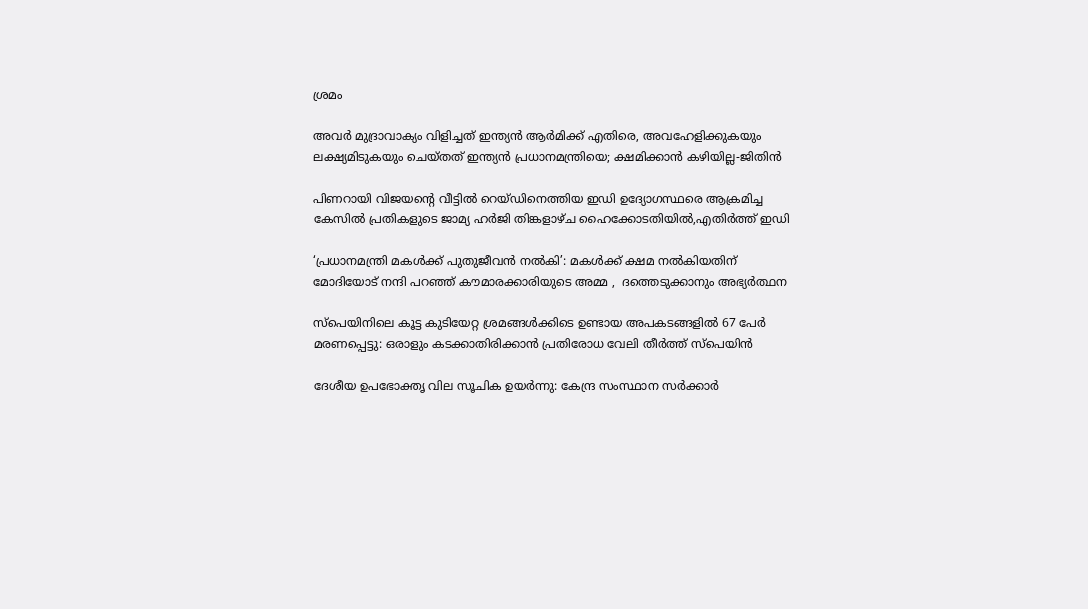ശ്രമം

അവർ മുദ്രാവാക്യം വിളിച്ചത് ഇന്ത്യൻ ആർമിക്ക് എതിരെ, അവഹേളിക്കുകയും ലക്ഷ്യമിടുകയും ചെയ്തത് ഇന്ത്യൻ പ്രധാനമന്ത്രിയെ; ക്ഷമിക്കാൻ കഴിയില്ല-ജിതിൻ

പിണറായി വിജയന്റെ വീട്ടില്‍ റെയ്ഡിനെത്തിയ ഇഡി ഉദ്യോഗസ്ഥരെ ആക്രമിച്ച കേസില്‍ പ്രതികളുടെ ജാമ്യ ഹര്‍ജി തിങ്കളാഴ്ച ഹൈക്കോടതിയില്‍,എതിര്‍ത്ത് ഇഡി

‘പ്രധാനമന്ത്രി മകൾക്ക് പുതുജീവൻ നൽകി’: മകൾക്ക് ക്ഷമ നൽകിയതിന് മോദിയോട് നന്ദി പറഞ്ഞ് കൗമാരക്കാരിയുടെ അമ്മ ,  ദത്തെടുക്കാനും അഭ്യർത്ഥന

സ്‌പെയിനിലെ കൂട്ട കുടിയേറ്റ ശ്രമങ്ങൾക്കിടെ ഉണ്ടായ അപകടങ്ങളിൽ 67 പേർ മരണപ്പെട്ടു: ഒരാളും കടക്കാതിരിക്കാൻ പ്രതിരോധ വേലി തീർത്ത് സ്പെയിൻ

ദേശീയ ഉപഭോക്തൃ വില സൂചിക ഉയർന്നു: കേന്ദ്ര സംസ്ഥാന സർക്കാർ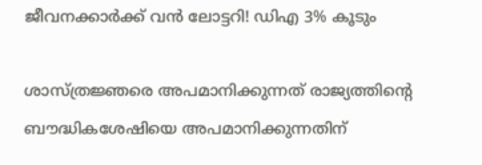ജീവനക്കാര്‍ക്ക് വൻ ലോട്ടറി! ഡിഎ 3% കൂടും

ശാസ്ത്രജ്ഞരെ അപമാനിക്കുന്നത് രാജ്യത്തിന്റെ ബൗദ്ധികശേഷിയെ അപമാനിക്കുന്നതിന്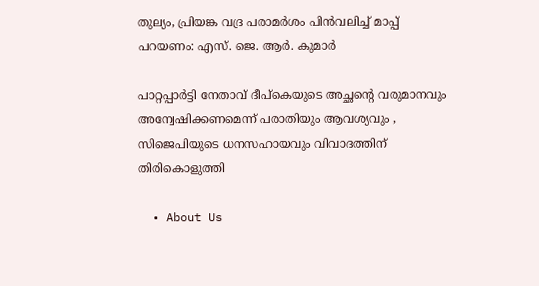തുല്യം, പ്രിയങ്ക വദ്ര പരാമർശം പിൻവലിച്ച് മാപ്പ് പറയണം: എസ്. ജെ. ആർ. കുമാർ

പാറ്റപ്പാർട്ടി നേതാവ് ദീപ്‌കെയുടെ അച്ഛന്റെ വരുമാനവും അന്വേഷിക്കണമെന്ന് പരാതിയും ആവശ്യവും , സിജെപിയുടെ ധനസഹായവും വിവാദത്തിന് തിരികൊളുത്തി

  • About Us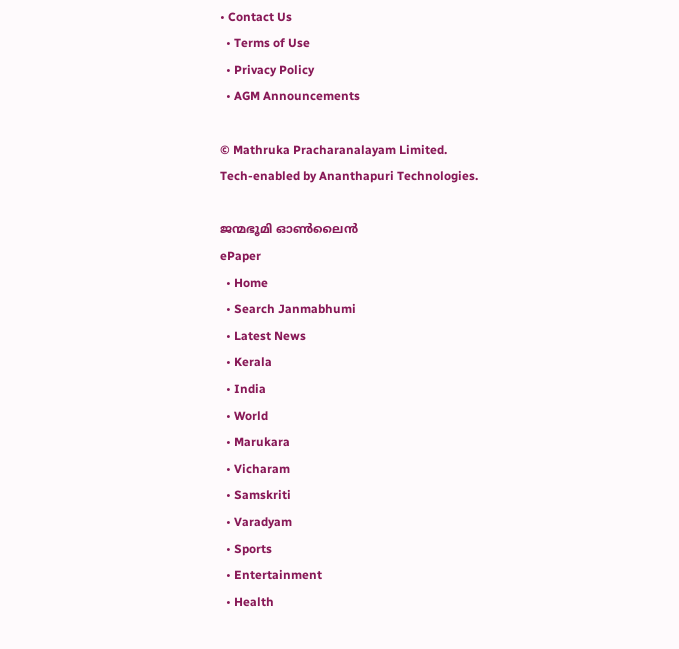• Contact Us
  • Terms of Use
  • Privacy Policy
  • AGM Announcements

© Mathruka Pracharanalayam Limited.
Tech-enabled by Ananthapuri Technologies.

ജന്മഭൂമി ഓണ്‍ലൈന്‍
ePaper
  • Home
  • Search Janmabhumi
  • Latest News
  • Kerala
  • India
  • World
  • Marukara
  • Vicharam
  • Samskriti
  • Varadyam
  • Sports
  • Entertainment
  • Health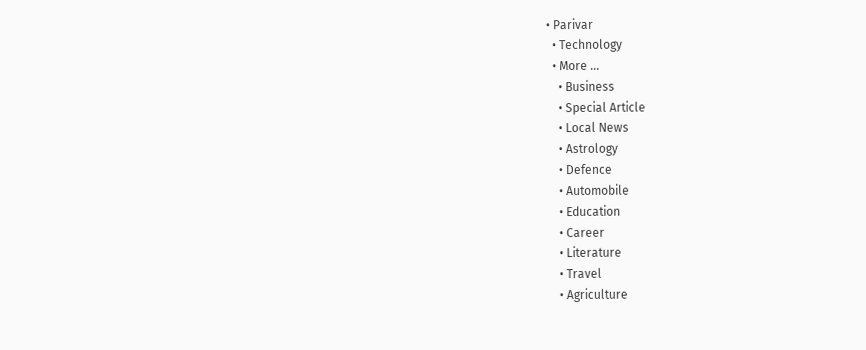• Parivar
  • Technology
  • More …
    • Business
    • Special Article
    • Local News
    • Astrology
    • Defence
    • Automobile
    • Education
    • Career
    • Literature
    • Travel
    • Agriculture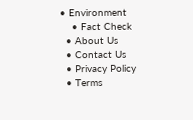• Environment
    • Fact Check
  • About Us
  • Contact Us
  • Privacy Policy
  • Terms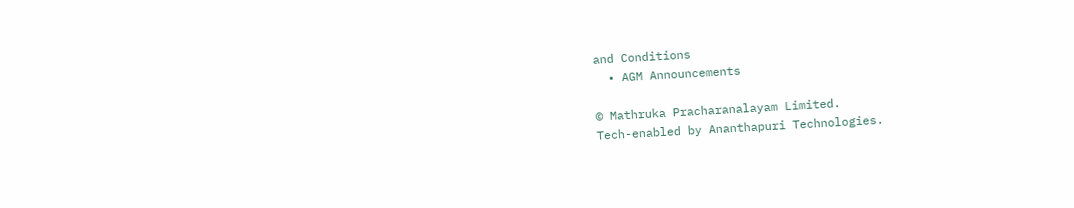and Conditions
  • AGM Announcements

© Mathruka Pracharanalayam Limited.
Tech-enabled by Ananthapuri Technologies.